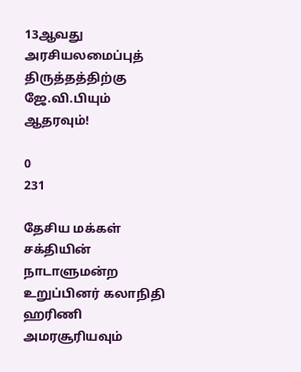13ஆவது அரசியலமைப்புத் திருத்தத்திற்கு ஜே.வி.பியும் ஆதரவும்!

0
231

தேசிய மக்கள் சக்தியின் நாடாளுமன்ற உறுப்பினர் கலாநிதி ஹரிணி அமரசூரியவும்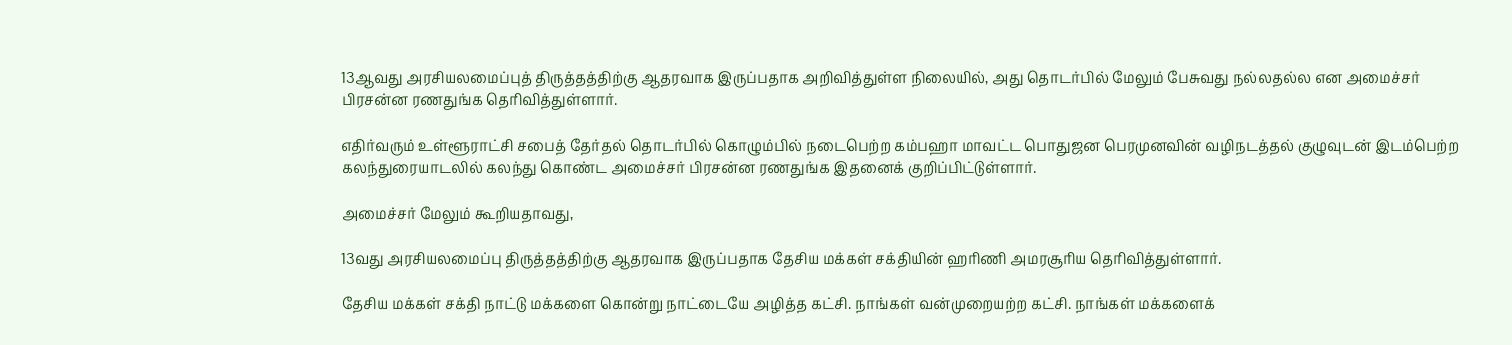13ஆவது அரசியலமைப்புத் திருத்தத்திற்கு ஆதரவாக இருப்பதாக அறிவித்துள்ள நிலையில், அது தொடர்பில் மேலும் பேசுவது நல்லதல்ல என அமைச்சர் பிரசன்ன ரணதுங்க தெரிவித்துள்ளார்.

எதிர்வரும் உள்ளூராட்சி சபைத் தேர்தல் தொடர்பில் கொழும்பில் நடைபெற்ற கம்பஹா மாவட்ட பொதுஜன பெரமுனவின் வழிநடத்தல் குழுவுடன் இடம்பெற்ற கலந்துரையாடலில் கலந்து கொண்ட அமைச்சர் பிரசன்ன ரணதுங்க இதனைக் குறிப்பிட்டுள்ளார்.

அமைச்சர் மேலும் கூறியதாவது,

13வது அரசியலமைப்பு திருத்தத்திற்கு ஆதரவாக இருப்பதாக தேசிய மக்கள் சக்தியின் ஹரிணி அமரசூரிய தெரிவித்துள்ளார்.

தேசிய மக்கள் சக்தி நாட்டு மக்களை கொன்று நாட்டையே அழித்த கட்சி. நாங்கள் வன்முறையற்ற கட்சி. நாங்கள் மக்களைக்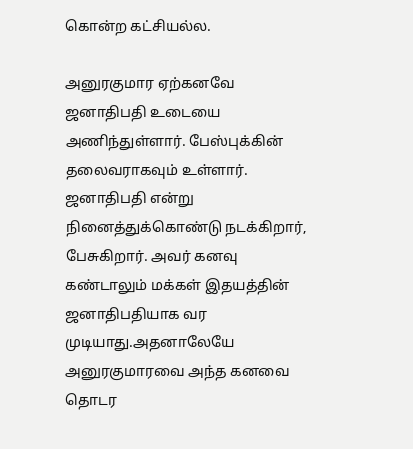கொன்ற கட்சியல்ல.

அனுரகுமார ஏற்கனவே ஜனாதிபதி உடையை அணிந்துள்ளார். பேஸ்புக்கின் தலைவராகவும் உள்ளார். ஜனாதிபதி என்று நினைத்துக்கொண்டு நடக்கிறார், பேசுகிறார். அவர் கனவு கண்டாலும் மக்கள் இதயத்தின் ஜனாதிபதியாக வர முடியாது.அதனாலேயே அனுரகுமாரவை அந்த கனவை தொடர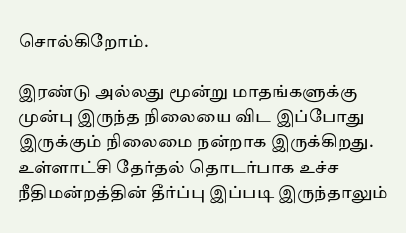சொல்கிறோம்.

இரண்டு அல்லது மூன்று மாதங்களுக்கு முன்பு இருந்த நிலையை விட இப்போது இருக்கும் நிலைமை நன்றாக இருக்கிறது. உள்ளாட்சி தேர்தல் தொடர்பாக உச்ச நீதிமன்றத்தின் தீர்ப்பு இப்படி இருந்தாலும்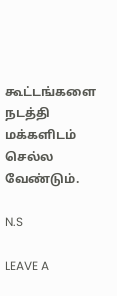கூட்டங்களை நடத்தி மக்களிடம் செல்ல வேண்டும்.

N.S

LEAVE A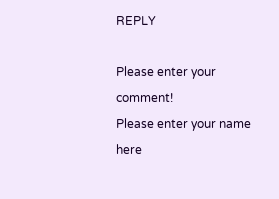REPLY

Please enter your comment!
Please enter your name here